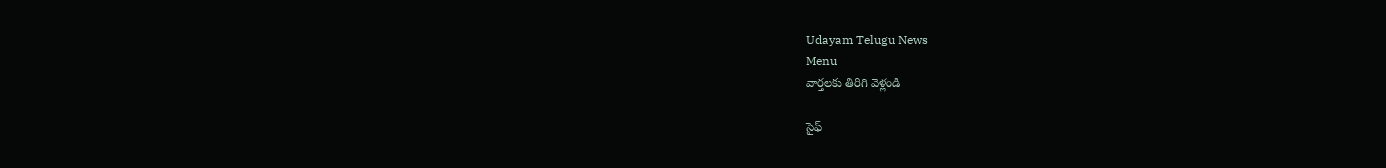Udayam Telugu News
Menu
వార్తలకు తిరిగి వెళ్లండి

సైఫ్‌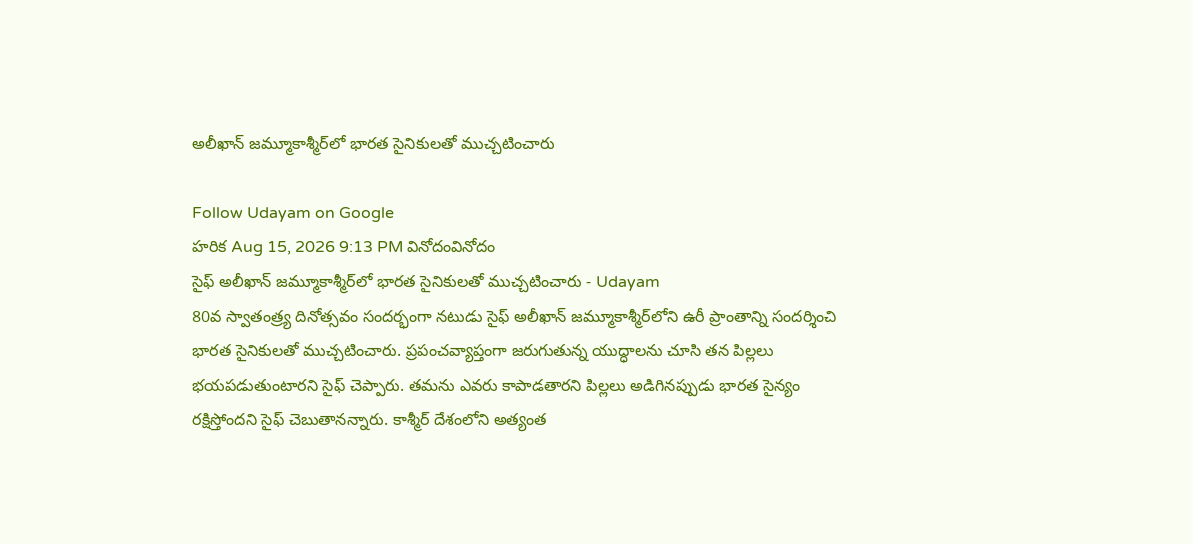అలీఖాన్‌ జమ్మూకాశ్మీర్‌లో భారత సైనికులతో ముచ్చటించారు

Follow Udayam on Google
హరిక Aug 15, 2026 9:13 PM వినోదంవినోదం
సైఫ్‌ అలీఖాన్‌ జమ్మూకాశ్మీర్‌లో భారత సైనికులతో ముచ్చటించారు - Udayam
80వ స్వాతంత్ర్య దినోత్సవం సందర్భంగా నటుడు సైఫ్‌ అలీఖాన్‌ జమ్మూకాశ్మీర్‌లోని ఉరీ ప్రాంతాన్ని సందర్శించి భారత సైనికులతో ముచ్చటించారు. ప్రపంచవ్యాప్తంగా జరుగుతున్న యుద్ధాలను చూసి తన పిల్లలు భయపడుతుంటారని సైఫ్‌ చెప్పారు. తమను ఎవరు కాపాడతారని పిల్లలు అడిగినప్పుడు భారత సైన్యం రక్షిస్తోందని సైఫ్‌ చెబుతానన్నారు. కాశ్మీర్‌ దేశంలోని అత్యంత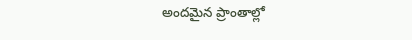అందమైన ప్రాంతాల్లో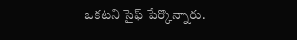ఒకటని సైఫ్‌ పేర్కొన్నారు.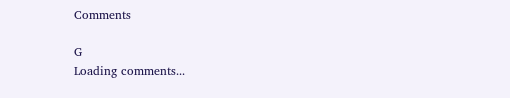Comments

G
Loading comments...